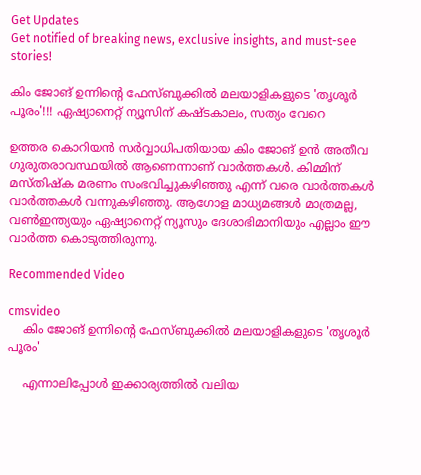Get Updates
Get notified of breaking news, exclusive insights, and must-see stories!

കിം ജോങ് ഉന്നിന്റെ ഫേസ്ബുക്കിൽ മലയാളികളുടെ 'തൃശൂർ പൂരം'!!! ഏഷ്യാനെറ്റ് ന്യൂസിന് കഷ്ടകാലം, സത്യം വേറെ

ഉത്തര കൊറിയന്‍ സര്‍വ്വാധിപതിയായ കിം ജോങ് ഉന്‍ അതീവ ഗുരുതരാവസ്ഥയില്‍ ആണെന്നാണ് വാര്‍ത്തകള്‍. കിമ്മിന് മസ്തിഷ്‌ക മരണം സംഭവിച്ചുകഴിഞ്ഞു എന്ന് വരെ വാര്‍ത്തകള്‍ വാര്‍ത്തകള്‍ വന്നുകഴിഞ്ഞു. ആഗോള മാധ്യമങ്ങള്‍ മാത്രമല്ല, വണ്‍ഇന്ത്യയും ഏഷ്യാനെറ്റ് ന്യൂസും ദേശാഭിമാനിയും എല്ലാം ഈ വാര്‍ത്ത കൊടുത്തിരുന്നു.

Recommended Video

cmsvideo
    കിം ജോങ് ഉന്നിന്റെ ഫേസ്ബുക്കില്‍ മലയാളികളുടെ 'തൃശൂര്‍ പൂരം'

    എന്നാലിപ്പോള്‍ ഇക്കാര്യത്തില്‍ വലിയ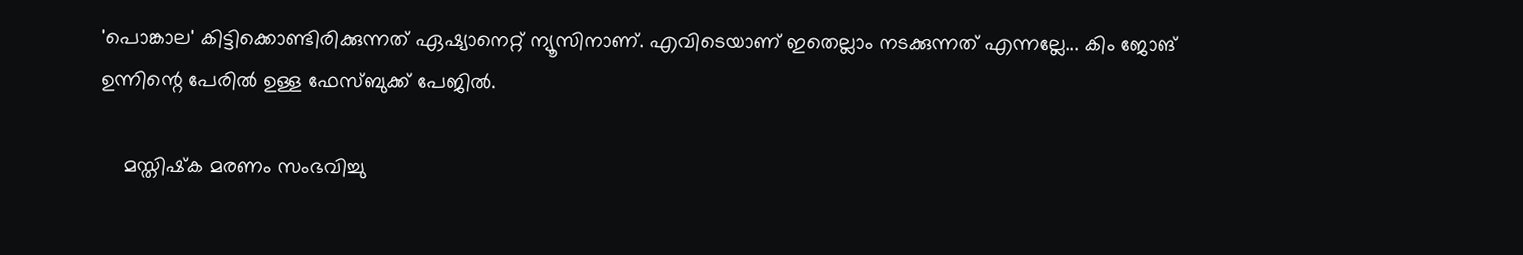'പൊങ്കാല' കിട്ടിക്കൊണ്ടിരിക്കുന്നത് ഏഷ്യാനെറ്റ് ന്യൂസിനാണ്. എവിടെയാണ് ഇതെല്ലാം നടക്കുന്നത് എന്നല്ലേ... കിം ജോങ് ഉന്നിന്റെ പേരില്‍ ഉള്ള ഫേസ്ബുക്ക് പേജില്‍.

    മസ്തിഷ്‌ക മരണം സംഭവിച്ചു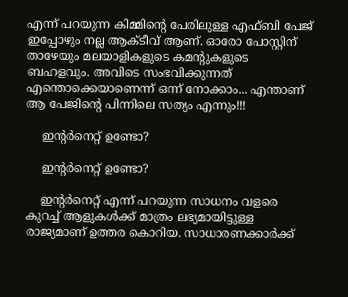എന്ന് പറയുന്ന കിമ്മിന്റെ പേരിലുള്ള എഫ്ബി പേജ് ഇപ്പോഴും നല്ല ആക്ടീവ് ആണ്. ഓരോ പോസ്റ്റിന് താഴേയും മലയാളികളുടെ കമന്റുകളുടെ ബഹളവും. അവിടെ സംഭവിക്കുന്നത് എന്തൊക്കെയാണെന്ന് ഒന്ന് നോക്കാം... എന്താണ് ആ പേജിന്റെ പിന്നിലെ സത്യം എന്നും!!!

    ഇന്റര്‍നെറ്റ് ഉണ്ടോ?

    ഇന്റര്‍നെറ്റ് ഉണ്ടോ?

    ഇന്റര്‍നെറ്റ് എന്ന് പറയുന്ന സാധനം വളരെ കുറച്ച് ആളുകള്‍ക്ക് മാത്രം ലഭ്യമായിട്ടുള്ള രാജ്യമാണ് ഉത്തര കൊറിയ. സാധാരണക്കാര്‍ക്ക്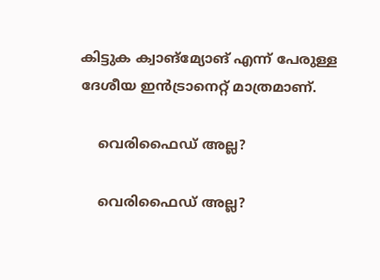കിട്ടുക ക്വാങ്‌മ്യോങ് എന്ന് പേരുള്ള ദേശീയ ഇന്‍ട്രാനെറ്റ് മാത്രമാണ്.

    വെരിഫൈഡ് അല്ല?

    വെരിഫൈഡ് അല്ല?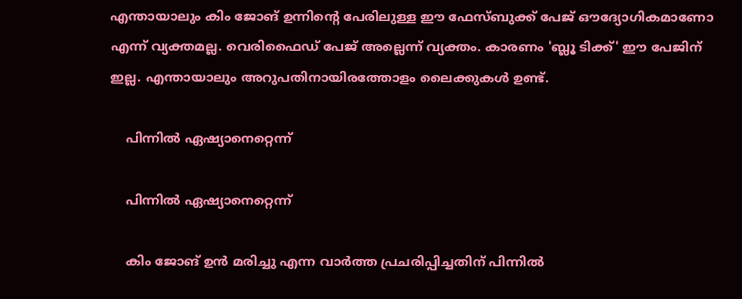എന്തായാലും കിം ജോങ് ഉന്നിന്റെ പേരിലുള്ള ഈ ഫേസ്ബുക്ക് പേജ് ഔദ്യോഗികമാണോ എന്ന് വ്യക്തമല്ല. വെരിഫൈഡ് പേജ് അല്ലെന്ന് വ്യക്തം. കാരണം 'ബ്ലൂ ടിക്ക്' ഈ പേജിന് ഇല്ല. എന്തായാലും അറുപതിനായിരത്തോളം ലൈക്കുകള്‍ ഉണ്ട്.

    പിന്നില്‍ ഏഷ്യാനെറ്റെന്ന്

    പിന്നില്‍ ഏഷ്യാനെറ്റെന്ന്

    കിം ജോങ് ഉന്‍ മരിച്ചു എന്ന വാര്‍ത്ത പ്രചരിപ്പിച്ചതിന് പിന്നില്‍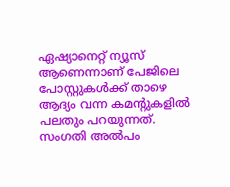ഏഷ്യാനെറ്റ് ന്യൂസ് ആണെന്നാണ് പേജിലെ പോസ്റ്റുകള്‍ക്ക് താഴെ ആദ്യം വന്ന കമന്റുകളില്‍ പലതും പറയുന്നത്. സംഗതി അല്‍പം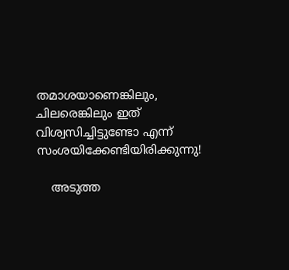തമാശയാണെങ്കിലും, ചിലരെങ്കിലും ഇത് വിശ്വസിച്ചിട്ടുണ്ടോ എന്ന് സംശയിക്കേണ്ടിയിരിക്കുന്നു!

    അടുത്ത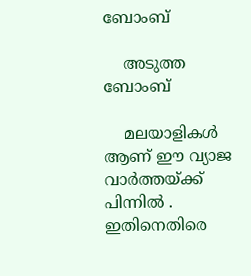ബോംബ്

    അടുത്ത ബോംബ്

    മലയാളികള്‍ ആണ് ഈ വ്യാജ വാര്‍ത്തയ്ക്ക് പിന്നില്‍ . ഇതിനെതിരെ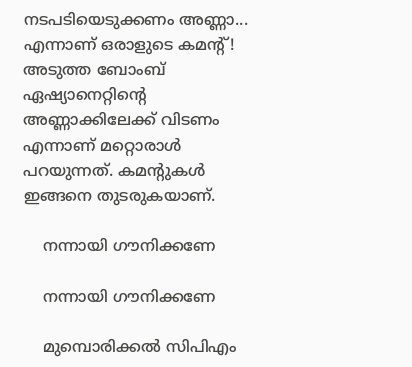നടപടിയെടുക്കണം അണ്ണാ... എന്നാണ് ഒരാളുടെ കമന്റ്! അടുത്ത ബോംബ് ഏഷ്യാനെറ്റിന്റെ അണ്ണാക്കിലേക്ക് വിടണം എന്നാണ് മറ്റൊരാള്‍ പറയുന്നത്. കമന്റുകള്‍ ഇങ്ങനെ തുടരുകയാണ്.

    നന്നായി ഗൗനിക്കണേ

    നന്നായി ഗൗനിക്കണേ

    മുമ്പൊരിക്കല്‍ സിപിഎം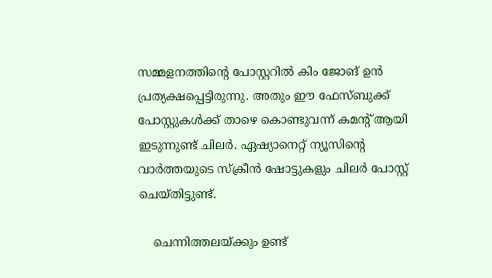സമ്മളനത്തിന്റെ പോസ്റ്ററില്‍ കിം ജോങ് ഉന്‍ പ്രത്യക്ഷപ്പെട്ടിരുന്നു. അതും ഈ ഫേസ്ബുക്ക് പോസ്റ്റുകള്‍ക്ക് താഴെ കൊണ്ടുവന്ന് കമന്റ് ആയി ഇടുന്നുണ്ട് ചിലര്‍. ഏഷ്യാനെറ്റ് ന്യൂസിന്റെ വാര്‍ത്തയുടെ സ്‌ക്രീന്‍ ഷോട്ടുകളും ചിലര്‍ പോസ്റ്റ് ചെയ്തിട്ടുണ്ട്.

    ചെന്നിത്തലയ്ക്കും ഉണ്ട്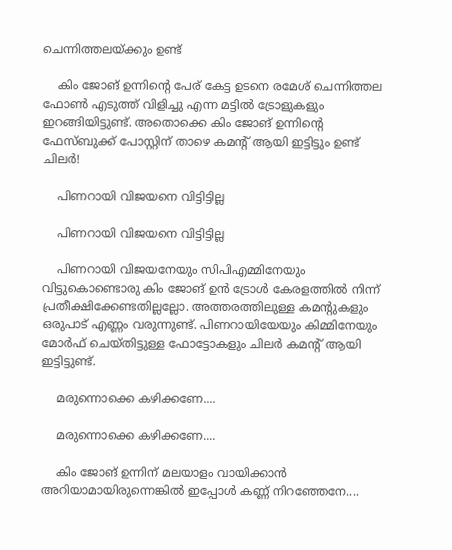ചെന്നിത്തലയ്ക്കും ഉണ്ട്

    കിം ജോങ് ഉന്നിന്റെ പേര് കേട്ട ഉടനെ രമേശ് ചെന്നിത്തല ഫോണ്‍ എടുത്ത് വിളിച്ചു എന്ന മട്ടില്‍ ട്രോളുകളും ഇറങ്ങിയിട്ടുണ്ട്. അതൊക്കെ കിം ജോങ് ഉന്നിന്റെ ഫേസ്ബുക്ക് പോസ്റ്റിന് താഴെ കമന്റ് ആയി ഇട്ടിട്ടും ഉണ്ട് ചിലര്‍!

    പിണറായി വിജയനെ വിട്ടിട്ടില്ല

    പിണറായി വിജയനെ വിട്ടിട്ടില്ല

    പിണറായി വിജയനേയും സിപിഎമ്മിനേയും വിട്ടുകൊണ്ടൊരു കിം ജോങ് ഉന്‍ ട്രോള്‍ കേരളത്തില്‍ നിന്ന് പ്രതീക്ഷിക്കേണ്ടതില്ലല്ലോ. അത്തരത്തിലുള്ള കമന്റുകളും ഒരുപാട് എണ്ണം വരുന്നുണ്ട്. പിണറായിയേയും കിമ്മിനേയും മോര്‍ഫ് ചെയ്തിട്ടുള്ള ഫോട്ടോകളും ചിലര്‍ കമന്റ് ആയി ഇട്ടിട്ടുണ്ട്.

    മരുന്നൊക്കെ കഴിക്കണേ....

    മരുന്നൊക്കെ കഴിക്കണേ....

    കിം ജോങ് ഉന്നിന് മലയാളം വായിക്കാന്‍ അറിയാമായിരുന്നെങ്കില്‍ ഇപ്പോള്‍ കണ്ണ് നിറഞ്ഞേനേ....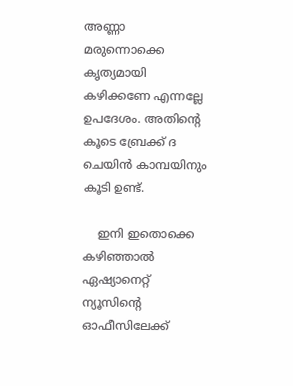അണ്ണാ മരുന്നൊക്കെ കൃത്യമായി കഴിക്കണേ എന്നല്ലേ ഉപദേശം. അതിന്റെ കൂടെ ബ്രേക്ക് ദ ചെയിന്‍ കാമ്പയിനും കൂടി ഉണ്ട്.

    ഇനി ഇതൊക്കെ കഴിഞ്ഞാല്‍ ഏഷ്യാനെറ്റ് ന്യൂസിന്റെ ഓഫീസിലേക്ക്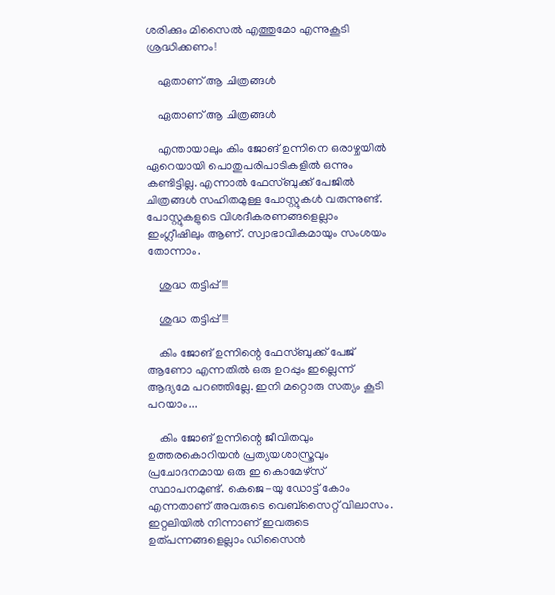ശരിക്കും മിസൈല്‍ എത്തുമോ എന്നുകൂടി ശ്രദ്ധിക്കണം!

    ഏതാണ് ആ ചിത്രങ്ങള്‍

    ഏതാണ് ആ ചിത്രങ്ങള്‍

    എന്തായാലും കിം ജോങ് ഉന്നിനെ ഒരാഴ്ചയില്‍ ഏറെയായി പൊതുപരിപാടികളില്‍ ഒന്നും കണ്ടിട്ടില്ല. എന്നാല്‍ ഫേസ്ബുക്ക് പേജില്‍ ചിത്രങ്ങള്‍ സഹിതമുള്ള പോസ്റ്റുകള്‍ വരുന്നുണ്ട്. പോസ്റ്റുകളുടെ വിശദീകരണങ്ങളെല്ലാം ഇംഗ്ലീഷിലും ആണ്. സ്വാഭാവികമായും സംശയം തോന്നാം.

    ശുദ്ധ തട്ടിപ്പ്!!!

    ശുദ്ധ തട്ടിപ്പ്!!!

    കിം ജോങ് ഉന്നിന്റെ ഫേസ്ബുക്ക് പേജ് ആണോ എന്നതില്‍ ഒരു ഉറപ്പും ഇല്ലെന്ന് ആദ്യമേ പറഞ്ഞില്ലേ. ഇനി മറ്റൊരു സത്യം കൂടി പറയാം...

    കിം ജോങ് ഉന്നിന്റെ ജീവിതവും ഉത്തരകൊറിയന്‍ പ്രത്യയശാസ്ത്രവും പ്രചോദനമായ ഒരു ഇ കൊമേഴ്‌സ് സ്ഥാപനമുണ്ട്. കെജെ-യു ഡോട്ട് കോം എന്നതാണ് അവരുടെ വെബ്‌സൈറ്റ് വിലാസം. ഇറ്റലിയില്‍ നിന്നാണ് ഇവരുടെ ഉത്പന്നങ്ങളെല്ലാം ഡിസൈന്‍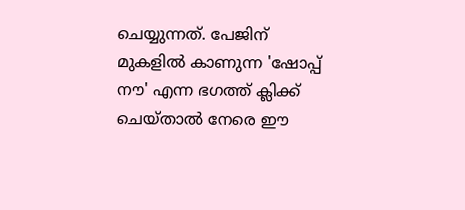ചെയ്യുന്നത്. പേജിന് മുകളില്‍ കാണുന്ന 'ഷോപ്പ് നൗ' എന്ന ഭഗത്ത് ക്ലിക്ക് ചെയ്താല്‍ നേരെ ഈ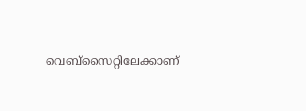വെബ്‌സൈറ്റിലേക്കാണ്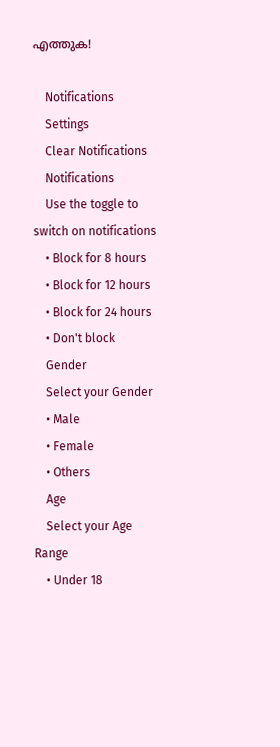എത്തുക!

    Notifications
    Settings
    Clear Notifications
    Notifications
    Use the toggle to switch on notifications
    • Block for 8 hours
    • Block for 12 hours
    • Block for 24 hours
    • Don't block
    Gender
    Select your Gender
    • Male
    • Female
    • Others
    Age
    Select your Age Range
    • Under 18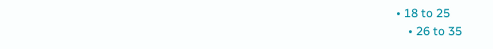• 18 to 25
    • 26 to 35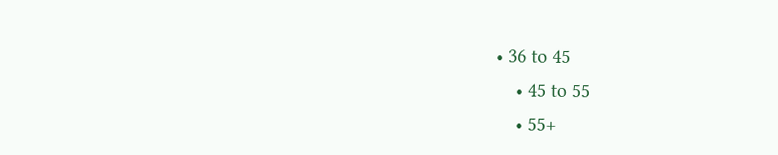• 36 to 45
    • 45 to 55
    • 55+